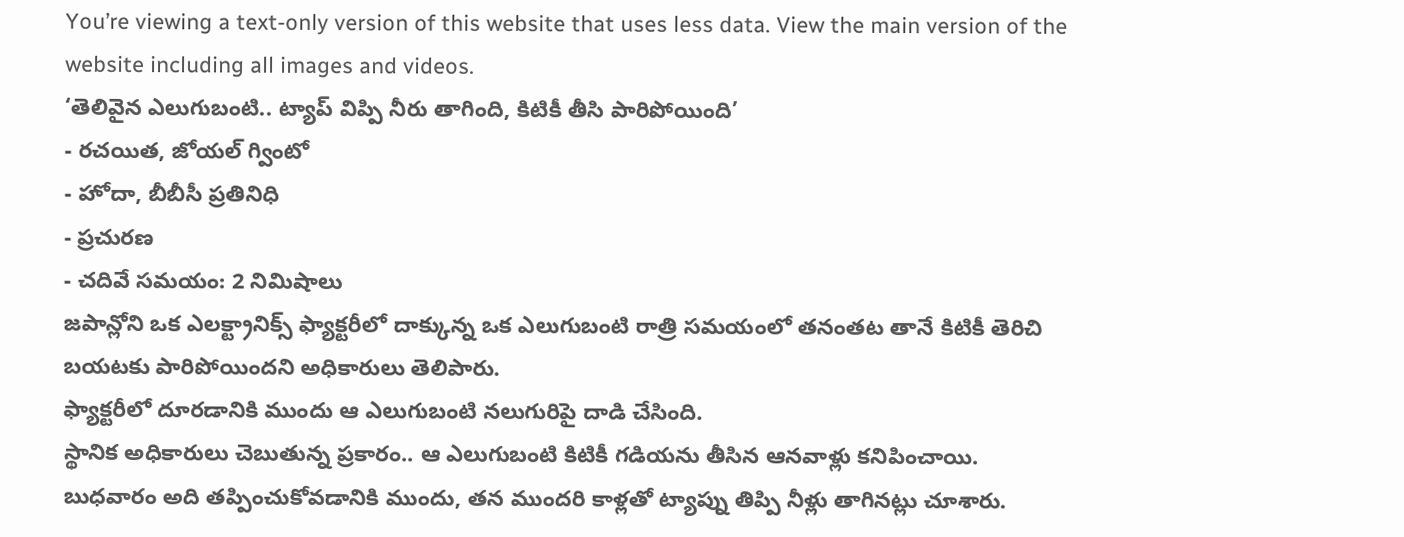You’re viewing a text-only version of this website that uses less data. View the main version of the website including all images and videos.
‘తెలివైన ఎలుగుబంటి.. ట్యాప్ విప్పి నీరు తాగింది, కిటికీ తీసి పారిపోయింది’
- రచయిత, జోయల్ గ్వింటో
- హోదా, బీబీసీ ప్రతినిధి
- ప్రచురణ
- చదివే సమయం: 2 నిమిషాలు
జపాన్లోని ఒక ఎలక్ట్రానిక్స్ ఫ్యాక్టరీలో దాక్కున్న ఒక ఎలుగుబంటి రాత్రి సమయంలో తనంతట తానే కిటికీ తెరిచి బయటకు పారిపోయిందని అధికారులు తెలిపారు.
ఫ్యాక్టరీలో దూరడానికి ముందు ఆ ఎలుగుబంటి నలుగురిపై దాడి చేసింది.
స్థానిక అధికారులు చెబుతున్న ప్రకారం.. ఆ ఎలుగుబంటి కిటికీ గడియను తీసిన ఆనవాళ్లు కనిపించాయి.
బుధవారం అది తప్పించుకోవడానికి ముందు, తన ముందరి కాళ్లతో ట్యాప్ను తిప్పి నీళ్లు తాగినట్లు చూశారు.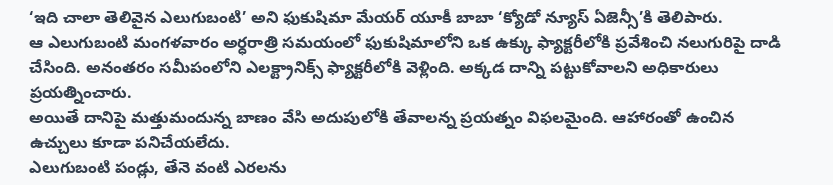‘ఇది చాలా తెలివైన ఎలుగుబంటి’ అని ఫుకుషిమా మేయర్ యూకీ బాబా ‘క్యోడో న్యూస్ ఏజెన్సీ’కి తెలిపారు.
ఆ ఎలుగుబంటి మంగళవారం అర్ధరాత్రి సమయంలో ఫుకుషిమాలోని ఒక ఉక్కు ఫ్యాక్టరీలోకి ప్రవేశించి నలుగురిపై దాడి చేసింది. అనంతరం సమీపంలోని ఎలక్ట్రానిక్స్ ఫ్యాక్టరీలోకి వెళ్లింది. అక్కడ దాన్ని పట్టుకోవాలని అధికారులు ప్రయత్నించారు.
అయితే దానిపై మత్తుమందున్న బాణం వేసి అదుపులోకి తేవాలన్న ప్రయత్నం విఫలమైంది. ఆహారంతో ఉంచిన ఉచ్చులు కూడా పనిచేయలేదు.
ఎలుగుబంటి పండ్లు, తేనె వంటి ఎరలను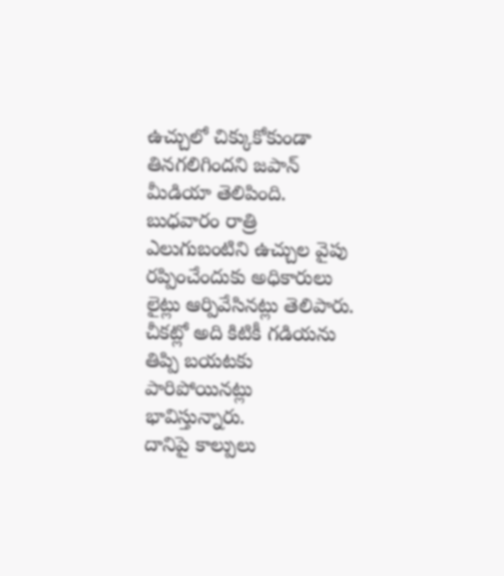ఉచ్చులో చిక్కుకోకుండా తినగలిగిందని జపాన్ మీడియా తెలిపింది.
బుధవారం రాత్రి ఎలుగుబంటిని ఉచ్చుల వైపు రప్పించేందుకు అధికారులు లైట్లు ఆర్పివేసినట్లు తెలిపారు.
చీకట్లో అది కిటికీ గడియను తిప్పి బయటకు పారిపోయినట్లు భావిస్తున్నారు.
దానిపై కాల్పులు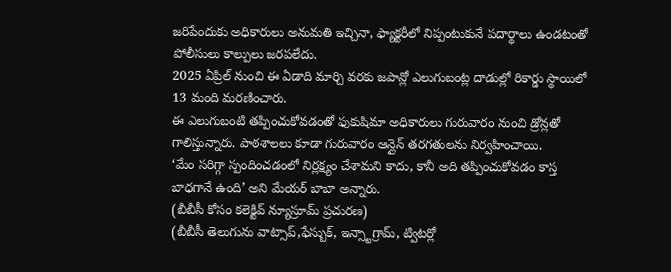జరిపేందుకు అధికారులు అనుమతి ఇచ్చినా, ఫ్యాక్టరీలో నిప్పంటుకునే పదార్థాలు ఉండటంతో పోలీసులు కాల్పులు జరపలేదు.
2025 ఏప్రిల్ నుంచి ఈ ఏడాది మార్చి వరకు జపాన్లో ఎలుగుబంట్ల దాడుల్లో రికార్డు స్థాయిలో 13 మంది మరణించారు.
ఈ ఎలుగుబంటి తప్పించుకోవడంతో ఫుకుషిమా అధికారులు గురువారం నుంచి డ్రోన్లతో గాలిస్తున్నారు. పాఠశాలలు కూడా గురువారం ఆన్లైన్ తరగతులను నిర్వహించాయి.
‘మేం సరిగ్గా స్పందించడంలో నిర్లక్ష్యం చేశామని కాదు, కానీ అది తప్పించుకోవడం కాస్త బాధగానే ఉంది’ అని మేయర్ బాబా అన్నారు.
(బీబీసీ కోసం కలెక్టివ్ న్యూస్రూమ్ ప్రచురణ)
(బీబీసీ తెలుగును వాట్సాప్,ఫేస్బుక్, ఇన్స్టాగ్రామ్, ట్విటర్లో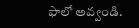ఫాలో అవ్వండి.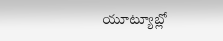యూట్యూబ్లో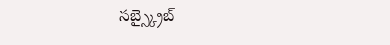సబ్స్క్రైబ్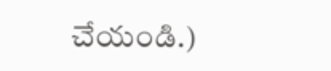చేయండి.)